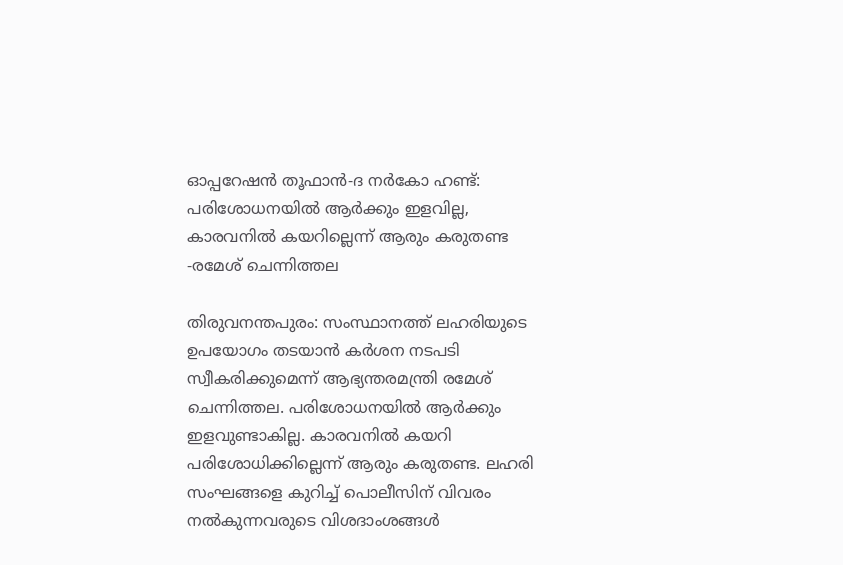ഓപ്പറേഷൻ തൂഫാൻ-ദ നർകോ ഹണ്ട്: പരിശോധനയിൽ ആർക്കും ഇളവില്ല, കാരവനിൽ കയറില്ലെന്ന് ആരും കരുതണ്ട -രമേശ് ചെന്നിത്തല

തിരുവനന്തപുരം: സംസ്ഥാനത്ത് ലഹരിയുടെ ഉപയോഗം തടയാൻ കർശന നടപടി സ്വീകരിക്കുമെന്ന് ആഭ്യന്തരമന്ത്രി രമേശ് ചെന്നിത്തല. പരിശോധനയിൽ ആർക്കും ഇളവുണ്ടാകില്ല. കാരവനിൽ കയറി പരിശോധിക്കില്ലെന്ന് ആരും കരുതണ്ട. ലഹരി സംഘങ്ങളെ കുറിച്ച് പൊലീസിന് വിവരം നൽകുന്നവരുടെ വിശദാംശങ്ങൾ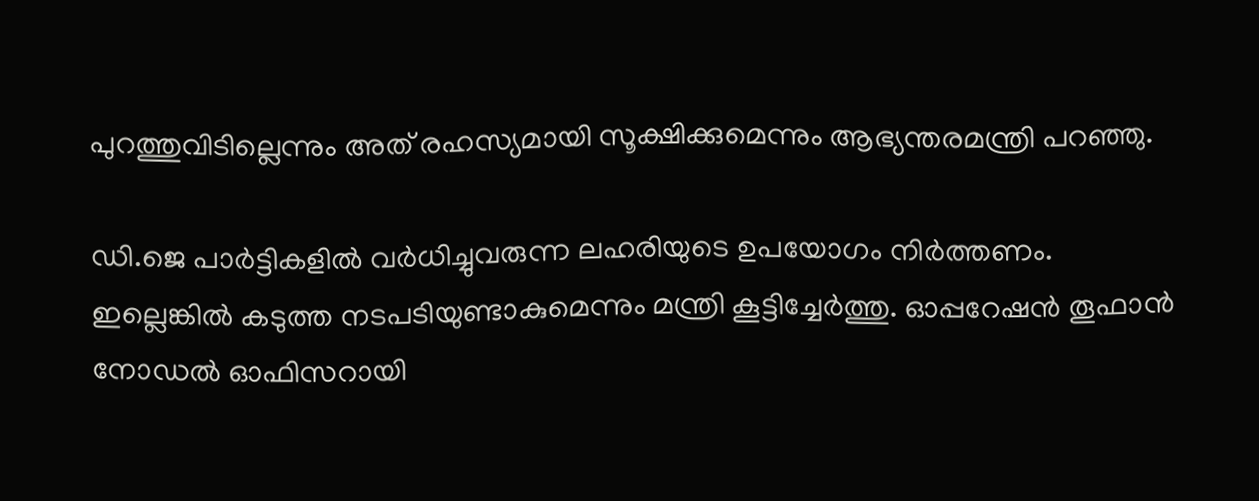പുറത്തുവിടില്ലെന്നും അത് രഹസ്യമായി സൂക്ഷിക്കുമെന്നും ആഭ്യന്തരമന്ത്രി പറഞ്ഞു.

ഡി.ജെ പാർട്ടികളിൽ വർധിച്ചുവരുന്ന ലഹരിയുടെ ഉപയോഗം നിർത്തണം. ഇല്ലെങ്കിൽ കടുത്ത നടപടിയുണ്ടാകുമെന്നും മന്ത്രി കൂട്ടിച്ചേർത്തു. ഓപ്പറേഷൻ തൂഫാൻ നോഡൽ ഓഫിസറായി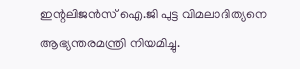ഇന്റലിജൻസ് ഐ.ജി പുട്ട വിമലാദിത്യനെ ആഭ്യന്തരമന്ത്രി നിയമിച്ചു.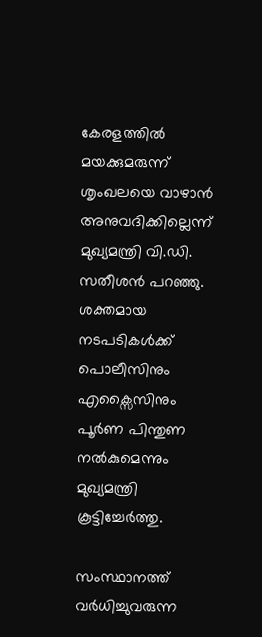കേരളത്തിൽ മയക്കുമരുന്ന് ശൃംഖലയെ വാഴാൻ അനുവദിക്കില്ലെന്ന് മുഖ്യമന്ത്രി വി.ഡി. സതീശൻ പറഞ്ഞു. ശക്തമായ നടപടികൾക്ക് പൊലീസിനും എക്സൈസിനും പൂർണ പിന്തുണ നൽകുമെന്നും മുഖ്യമന്ത്രി കൂട്ടിച്ചേർത്തു.

സംസ്ഥാനത്ത് വർധിച്ചുവരുന്ന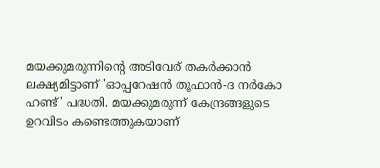മയക്കുമരുന്നിന്റെ അടിവേര് തകർക്കാൻ ലക്ഷ്യമിട്ടാണ് 'ഓപ്പറേഷൻ തൂഫാൻ-ദ നർകോ ഹണ്ട്' പദ്ധതി. മയക്കുമരുന്ന് കേന്ദ്രങ്ങളുടെ ഉറവിടം കണ്ടെത്തുകയാണ്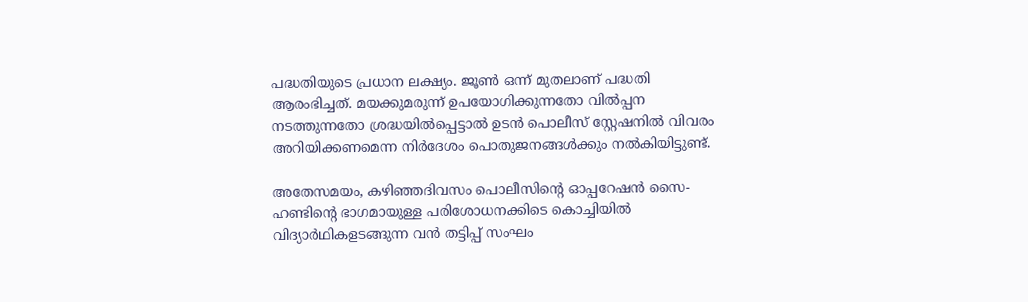പദ്ധതിയുടെ പ്രധാന ലക്ഷ്യം. ജൂൺ ഒന്ന് മുതലാണ് പദ്ധതി ആരംഭിച്ചത്. മയക്കുമരുന്ന് ഉപയോഗിക്കുന്നതോ വിൽപ്പന നടത്തുന്നതോ ശ്രദ്ധയിൽപ്പെട്ടാൽ ഉടൻ പൊലീസ് സ്റ്റേഷനിൽ വിവരം അറിയിക്കണമെന്ന നിർദേശം പൊതുജനങ്ങൾക്കും നൽകിയിട്ടുണ്ട്.

അതേസമയം, കഴിഞ്ഞദിവസം പൊലീസിന്റെ ഓപ്പറേഷൻ സൈ-ഹണ്ടിന്റെ ഭാഗമായുള്ള പരിശോധനക്കിടെ കൊച്ചിയിൽ വിദ്യാർഥികളടങ്ങുന്ന വൻ തട്ടിപ്പ് സംഘം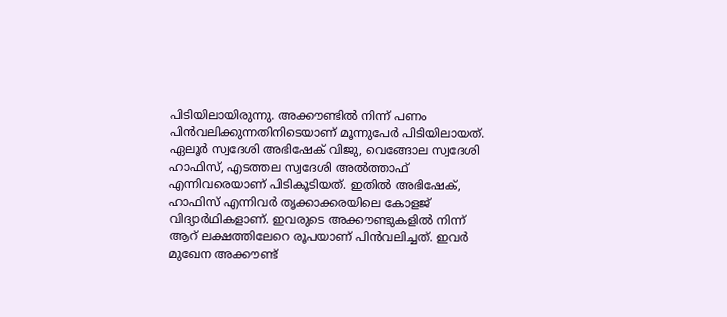പിടിയിലായിരുന്നു. അക്കൗണ്ടിൽ നിന്ന് പണം പിൻവലിക്കുന്നതിനിടെയാണ് മൂന്നുപേർ പിടിയിലായത്. ഏലൂർ സ്വദേശി അഭിഷേക് വിജു, വെങ്ങോല സ്വദേശി ഹാഫിസ്, എടത്തല സ്വദേശി അൽത്താഫ് എന്നിവരെയാണ് പിടികൂടിയത്. ഇതിൽ അഭിഷേക്, ഹാഫിസ് എന്നിവർ തൃക്കാക്കരയിലെ കോളജ് വിദ്യാർഥികളാണ്. ഇവരുടെ അക്കൗണ്ടുകളിൽ നിന്ന് ആറ് ലക്ഷത്തിലേറെ രൂപയാണ് പിൻവലിച്ചത്. ഇവർ മുഖേന അക്കൗണ്ട്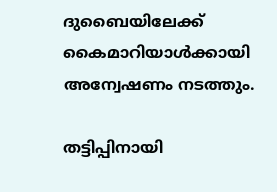ദുബൈയിലേക്ക് കൈമാറിയാൾക്കായി അന്വേഷണം നടത്തും.

തട്ടിപ്പിനായി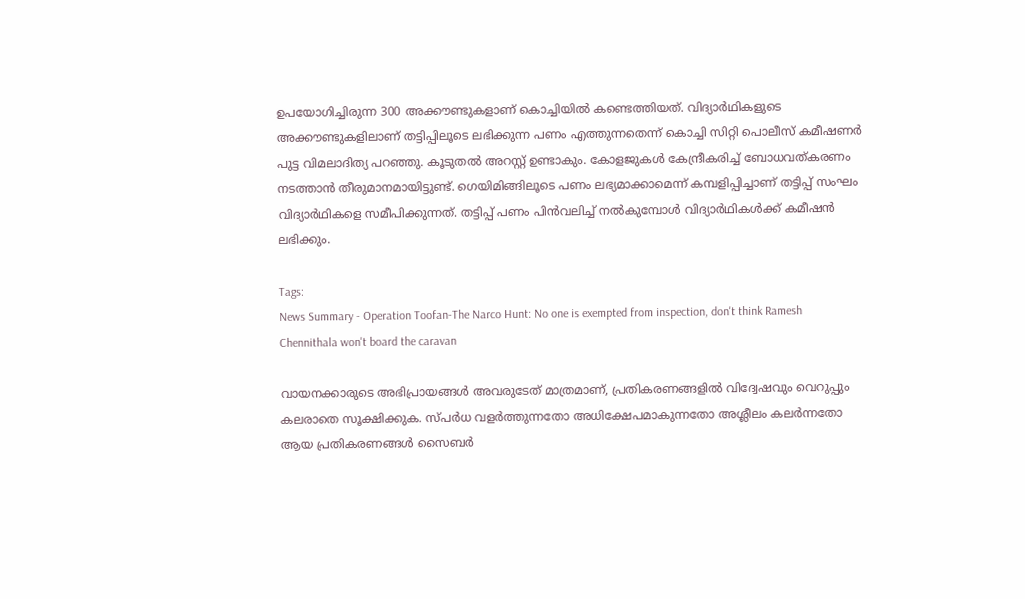ഉപയോഗിച്ചിരുന്ന 300 അക്കൗണ്ടുകളാണ് കൊച്ചിയിൽ കണ്ടെത്തിയത്. വിദ്യാർഥികളുടെ അക്കൗണ്ടുകളിലാണ് തട്ടിപ്പിലൂടെ ലഭിക്കുന്ന പണം എത്തുന്നതെന്ന് കൊച്ചി സിറ്റി പൊലീസ് കമീഷണർ പുട്ട വിമലാദിത്യ പറഞ്ഞു. കൂടുതൽ അറസ്റ്റ് ഉണ്ടാകും. കോളജുകൾ കേന്ദ്രീകരിച്ച് ബോധവത്കരണം നടത്താൻ തീരുമാനമായിട്ടുണ്ട്. ഗെയിമിങ്ങിലൂടെ പണം ലഭ്യമാക്കാമെന്ന് കമ്പളിപ്പിച്ചാണ് തട്ടിപ്പ് സംഘം വിദ്യാർഥികളെ സമീപിക്കുന്നത്. തട്ടിപ്പ് പണം പിൻവലിച്ച് നൽകുമ്പോൾ വിദ്യാർഥികൾക്ക് കമീഷൻ ലഭിക്കും.

Tags:
News Summary - Operation Toofan-The Narco Hunt: No one is exempted from inspection, don't think Ramesh Chennithala won't board the caravan

വായനക്കാരുടെ അഭിപ്രായങ്ങള്‍ അവരുടേത് മാത്രമാണ്, പ്രതികരണങ്ങളിൽ വിദ്വേഷവും വെറുപ്പും കലരാതെ സൂക്ഷിക്കുക. സ്പർധ വളർത്തുന്നതോ അധിക്ഷേപമാകുന്നതോ അശ്ലീലം കലർന്നതോ ആയ പ്രതികരണങ്ങൾ സൈബർ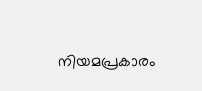നിയമപ്രകാരം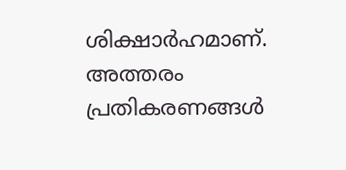ശിക്ഷാർഹമാണ്. അത്തരം പ്രതികരണങ്ങൾ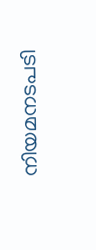നിയമനടപടി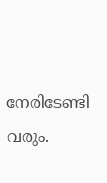നേരിടേണ്ടി വരും.